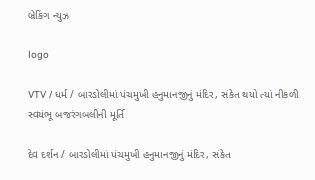બ્રેકિંગ ન્યુઝ

logo

VTV / ધર્મ / બારડોલીમાં પંચમુખી હનુમાનજીનું મંદિર, સંકેત થયો ત્યાં નીકળી સ્વયંભૂ બજરંગબલીની મૂર્તિ

દેવ દર્શન / બારડોલીમાં પંચમુખી હનુમાનજીનું મંદિર, સંકેત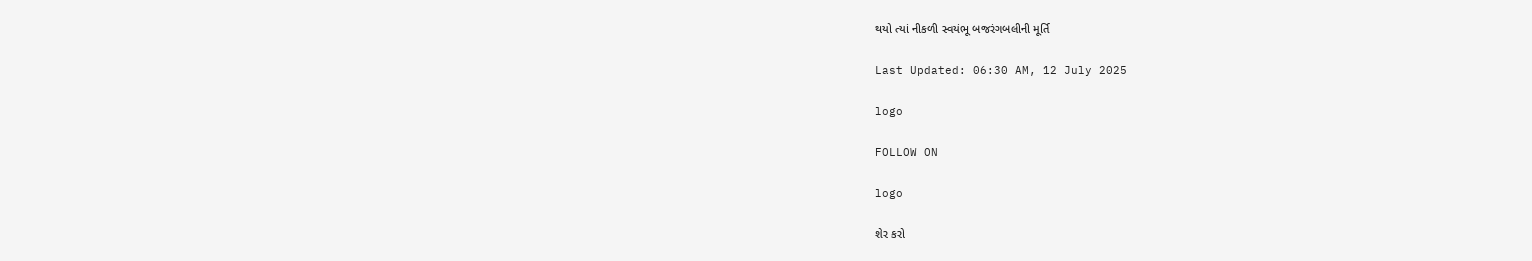થયો ત્યાં નીકળી સ્વયંભૂ બજરંગબલીની મૂર્તિ

Last Updated: 06:30 AM, 12 July 2025

logo

FOLLOW ON

logo

શેર કરો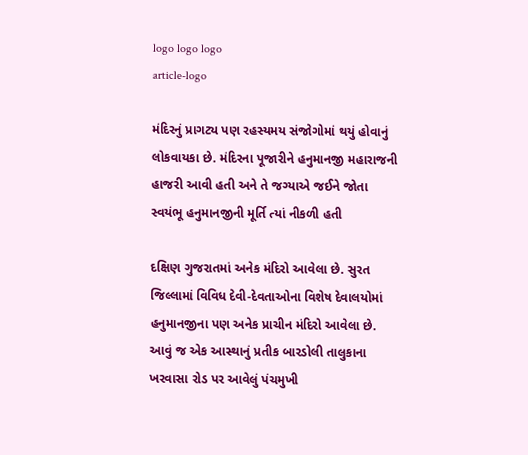logo logo logo
article-logo

મંદિરનું પ્રાગટ્ય પણ રહસ્યમય સંજોગોમાં થયું હોવાનું લોકવાયકા છે. મંદિરના પૂજારીને હનુમાનજી મહારાજની હાજરી આવી હતી અને તે જગ્યાએ જઈને જોતા સ્વયંભૂ હનુમાનજીની મૂર્તિ ત્યાં નીકળી હતી

દક્ષિણ ગુજરાતમાં અનેક મંદિરો આવેલા છે. સુરત જિલ્લામાં વિવિધ દેવી-દેવતાઓના વિશેષ દેવાલયોમાં હનુમાનજીના પણ અનેક પ્રાચીન મંદિરો આવેલા છે. આવું જ એક આસ્થાનું પ્રતીક બારડોલી તાલુકાના ખરવાસા રોડ પર આવેલું પંચમુખી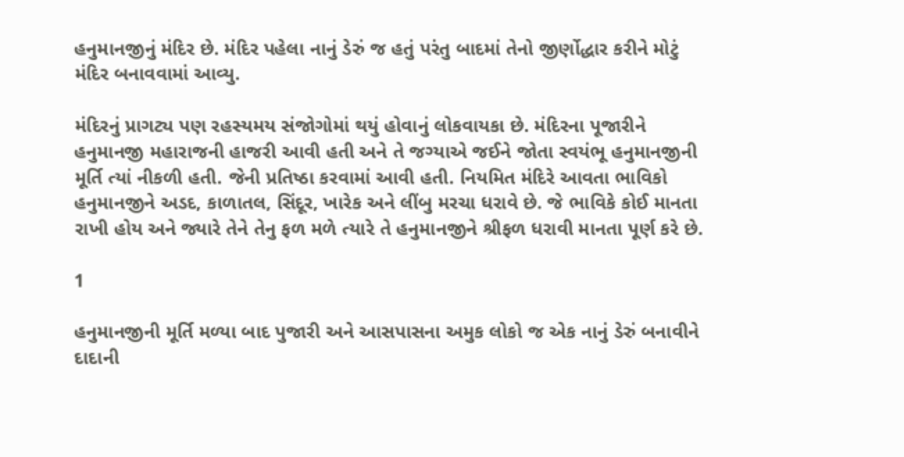હનુમાનજીનું મંદિર છે. મંદિર પહેલા નાનું ડેરું જ હતું પરંતુ બાદમાં તેનો જીર્ણોદ્ધાર કરીને મોટું મંદિર બનાવવામાં આવ્યુ.

મંદિરનું પ્રાગટ્ય પણ રહસ્યમય સંજોગોમાં થયું હોવાનું લોકવાયકા છે. મંદિરના પૂજારીને હનુમાનજી મહારાજની હાજરી આવી હતી અને તે જગ્યાએ જઈને જોતા સ્વયંભૂ હનુમાનજીની મૂર્તિ ત્યાં નીકળી હતી. જેની પ્રતિષ્ઠા કરવામાં આવી હતી. નિયમિત મંદિરે આવતા ભાવિકો હનુમાનજીને અડદ, કાળાતલ, સિંદૂર, ખારેક અને લીંબુ મરચા ધરાવે છે. જે ભાવિકે કોઈ માનતા રાખી હોય અને જ્યારે તેને તેનુ ફળ મળે ત્યારે તે હનુમાનજીને શ્રીફળ ધરાવી માનતા પૂર્ણ કરે છે.

1

હનુમાનજીની મૂર્તિ મળ્યા બાદ પુજારી અને આસપાસના અમુક લોકો જ એક નાનું ડેરું બનાવીને દાદાની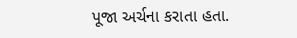પૂજા અર્ચના કરાતા હતા.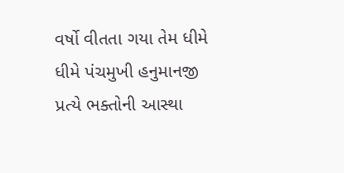વર્ષો વીતતા ગયા તેમ ધીમે ધીમે પંચમુખી હનુમાનજી પ્રત્યે ભક્તોની આસ્થા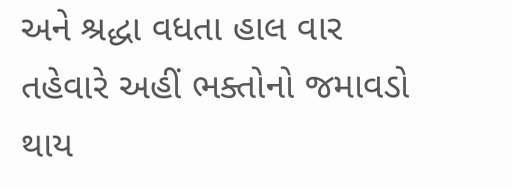અને શ્રદ્ધા વધતા હાલ વાર તહેવારે અહીં ભક્તોનો જમાવડો થાય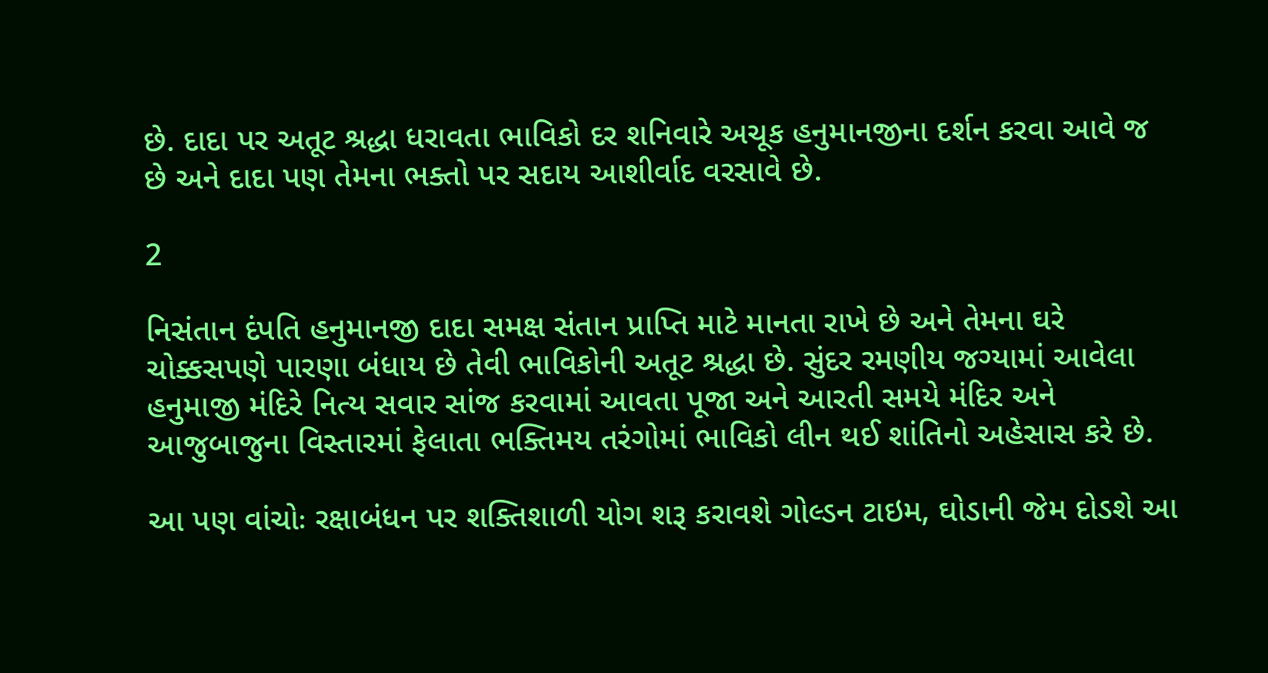છે. દાદા પર અતૂટ શ્રદ્ધા ધરાવતા ભાવિકો દર શનિવારે અચૂક હનુમાનજીના દર્શન કરવા આવે જ છે અને દાદા પણ તેમના ભક્તો પર સદાય આશીર્વાદ વરસાવે છે.

2

નિસંતાન દંપતિ હનુમાનજી દાદા સમક્ષ સંતાન પ્રાપ્તિ માટે માનતા રાખે છે અને તેમના ઘરે ચોક્કસપણે પારણા બંધાય છે તેવી ભાવિકોની અતૂટ શ્રદ્ધા છે. સુંદર રમણીય જગ્યામાં આવેલા હનુમાજી મંદિરે નિત્ય સવાર સાંજ કરવામાં આવતા પૂજા અને આરતી સમયે મંદિર અને આજુબાજુના વિસ્તારમાં ફેલાતા ભક્તિમય તરંગોમાં ભાવિકો લીન થઈ શાંતિનો અહેસાસ કરે છે.

આ પણ વાંચોઃ રક્ષાબંધન પર શક્તિશાળી યોગ શરૂ કરાવશે ગોલ્ડન ટાઇમ, ઘોડાની જેમ દોડશે આ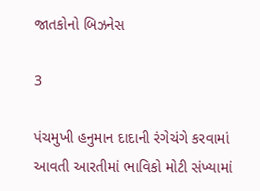જાતકોનો બિઝનેસ

3

પંચમુખી હનુમાન દાદાની રંગેચંગે કરવામાં આવતી આરતીમાં ભાવિકો મોટી સંખ્યામાં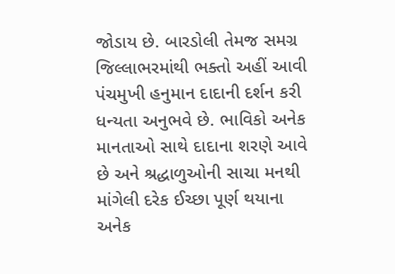જોડાય છે. બારડોલી તેમજ સમગ્ર જિલ્લાભરમાંથી ભક્તો અહીં આવી પંચમુખી હનુમાન દાદાની દર્શન કરી ધન્યતા અનુભવે છે. ભાવિકો અનેક માનતાઓ સાથે દાદાના શરણે આવે છે અને શ્રદ્ધાળુઓની સાચા મનથી માંગેલી દરેક ઈચ્છા પૂર્ણ થયાના અનેક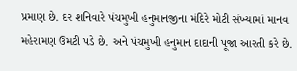પ્રમાણ છે. દર શનિવારે પંચમુખી હનુમાનજીના મંદિરે મોટી સંખ્યામાં માનવ મહેરામણ ઉમટી પડે છે. અને પંચમુખી હનુમાન દાદાની પૂજા આરતી કરે છે.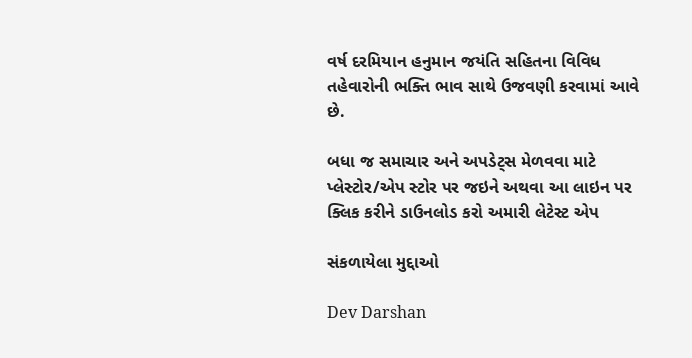વર્ષ દરમિયાન હનુમાન જયંતિ સહિતના વિવિધ તહેવારોની ભક્તિ ભાવ સાથે ઉજવણી કરવામાં આવે છે.

બધા જ સમાચાર અને અપડેટ્સ મેળવવા માટે પ્લેસ્ટોર/એપ સ્ટોર પર જઇને અથવા આ લાઇન પર ક્લિક કરીને ડાઉનલોડ કરો અમારી લેટેસ્ટ એપ

સંકળાયેલા મુદ્દાઓ

Dev Darshan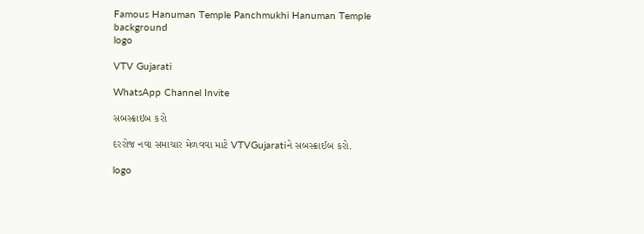Famous Hanuman Temple Panchmukhi Hanuman Temple
background
logo

VTV Gujarati

WhatsApp Channel Invite

સબસ્ક્રાઇબ કરો

દરરોજ નવા સમાચાર મેળવવા માટે VTVGujaratiને સબસ્ક્રાઈબ કરો.

logo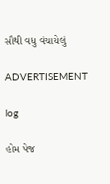સૌથી વધુ વંચાયેલું

ADVERTISEMENT

log

હોમ પેજ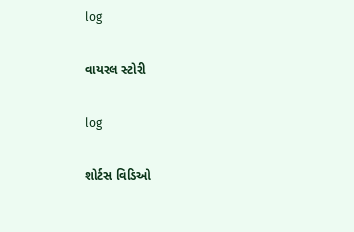log

વાયરલ સ્ટોરી

log

શોર્ટસ વિડિઓ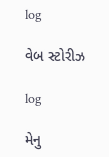log

વેબ સ્ટોરીઝ

log

મેનુ